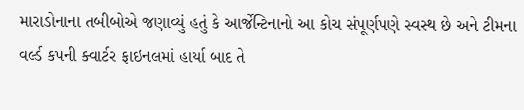મારાડોનાના તબીબોએ જણાવ્યું હતું કે આર્જેન્ટિનાનો આ કોચ સંપૂર્ણપણે સ્વસ્થ છે અને ટીમના વર્લ્ડ કપની ક્વાર્ટર ફાઇનલમાં હાર્યા બાદ તે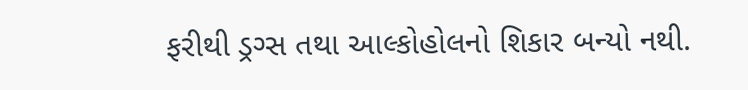ફરીથી ડ્રગ્સ તથા આલ્કોહોલનો શિકાર બન્યો નથી.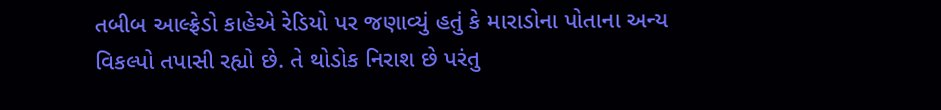તબીબ આલ્ફ્રેડો કાહેએ રેડિયો પર જણાવ્યું હતું કે મારાડોના પોતાના અન્ય વિકલ્પો તપાસી રહ્યો છે. તે થોડોક નિરાશ છે પરંતુ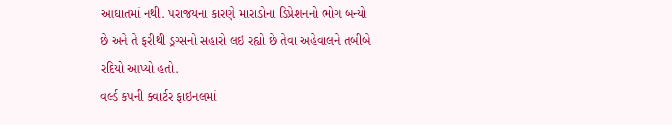આઘાતમાં નથી. પરાજયના કારણે મારાડોના ડિપ્રેશનનો ભોગ બન્યો છે અને તે ફરીથી ડ્રગ્સનો સહારો લઇ રહ્યો છે તેવા અહેવાલને તબીબે રદિયો આપ્યો હતો.
વર્લ્ડ કપની ક્વાર્ટર ફાઇનલમાં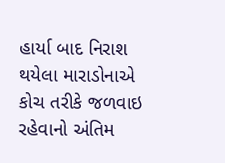હાર્યા બાદ નિરાશ થયેલા મારાડોનાએ કોચ તરીકે જળવાઇ રહેવાનો અંતિમ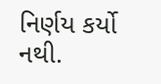નિર્ણય કર્યો નથી.